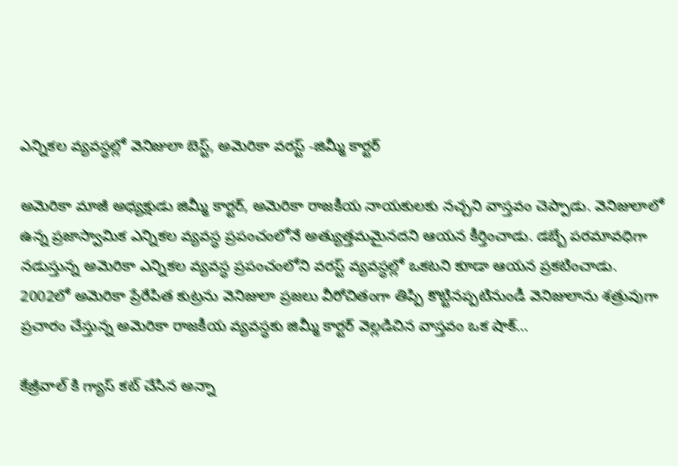ఎన్నికల వ్యవస్ధల్లో వెనిజులా బెస్ట్, అమెరికా వరస్ట్ -జిమ్మీ కార్టర్

అమెరికా మాజీ అధ్యక్షుడు జిమ్మీ కార్టర్, అమెరికా రాజకీయ నాయకులకు నచ్చని వాస్తవం చెప్పాడు. వెనిజులాలో ఉన్న ప్రజాస్వామిక ఎన్నికల వ్యవస్ధ ప్రపంచంలోనే అత్యుత్తమమైనదని ఆయన కీర్తించాడు. డబ్బే పరమావధిగా నడుస్తున్న అమెరికా ఎన్నికల వ్యవస్ధ ప్రపంచంలోని వరస్ట్ వ్యవస్ధల్లో ఒకటని కూడా ఆయన ప్రకటించాడు. 2002లో అమెరికా ప్రేరేపిత కుట్రను వెనిజులా ప్రజలు వీరోచితంగా తిప్పి కొట్టినప్పటినుండీ వెనిజులాను శత్రువుగా ప్రచారం చేస్తున్న అమెరికా రాజకీయ వ్యవస్ధకు జిమ్మీ కార్టర్ వెల్లడిచిన వాస్తవం ఒక షాక్…

కేజ్రీవాల్ కి గ్యాస్ కట్ చేసిన అన్నా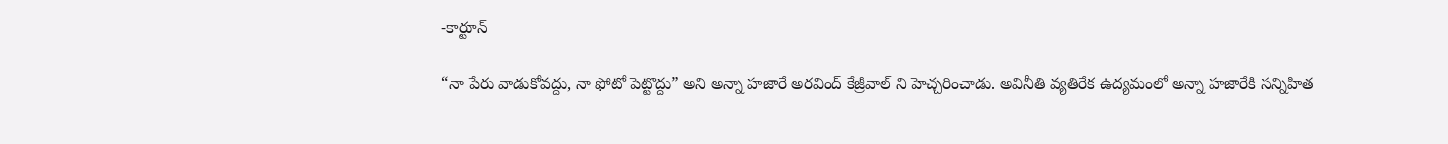-కార్టూన్

“నా పేరు వాడుకోవద్దు, నా ఫోటో పెట్టొద్దు” అని అన్నా హజారే అరవింద్ కేజ్రీవాల్ ని హెచ్చరించాడు. అవినీతి వ్యతిరేక ఉద్యమంలో అన్నా హజారేకి సన్నిహిత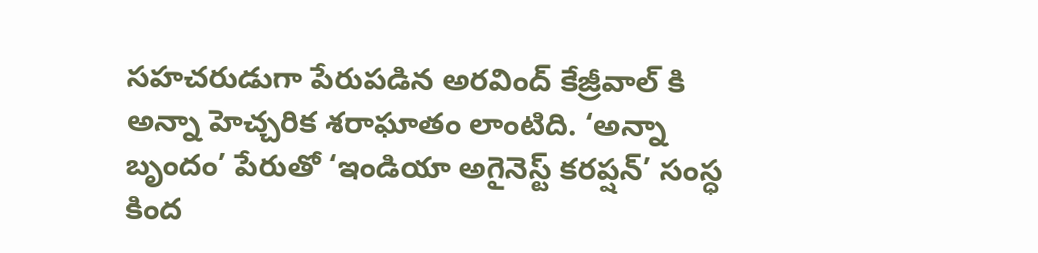సహచరుడుగా పేరుపడిన అరవింద్ కేజ్రీవాల్ కి అన్నా హెచ్చరిక శరాఘాతం లాంటిది. ‘అన్నా బృందం’ పేరుతో ‘ఇండియా అగైనెస్ట్ కరప్షన్’ సంస్ధ కింద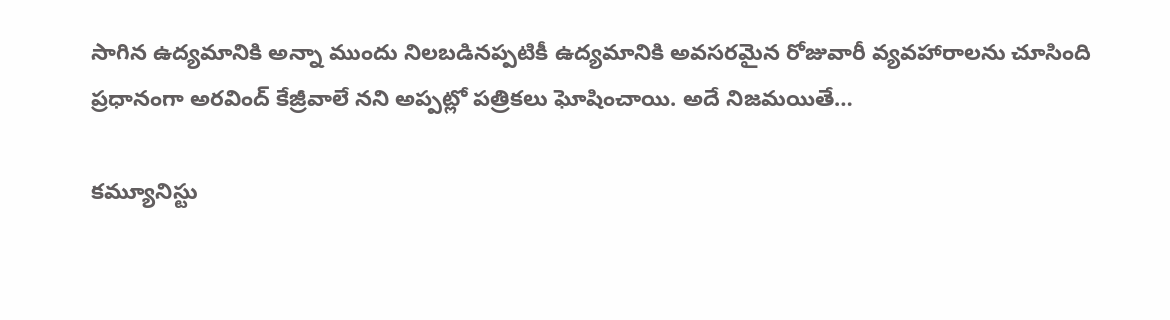సాగిన ఉద్యమానికి అన్నా ముందు నిలబడినప్పటికీ ఉద్యమానికి అవసరమైన రోజువారీ వ్యవహారాలను చూసింది ప్రధానంగా అరవింద్ కేజ్రీవాలే నని అప్పట్లో పత్రికలు ఘోషించాయి. అదే నిజమయితే…

కమ్యూనిస్టు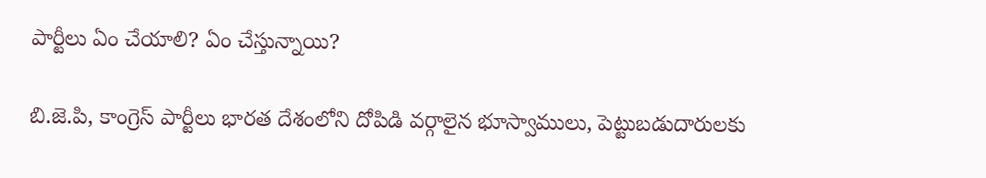పార్టీలు ఏం చేయాలి? ఏం చేస్తున్నాయి?

బి.జె.పి, కాంగ్రెస్ పార్టీలు భారత దేశంలోని దోపిడి వర్గాలైన భూస్వాములు, పెట్టుబడుదారులకు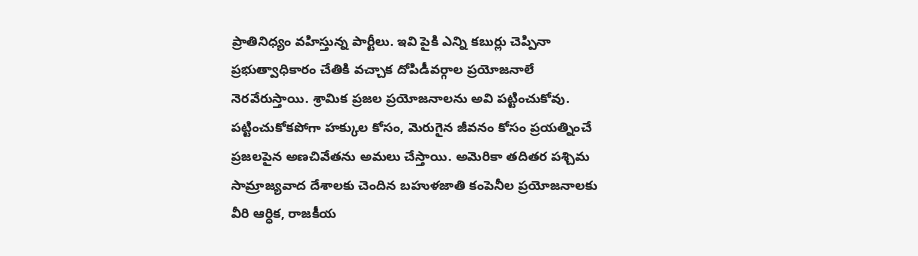ప్రాతినిధ్యం వహిస్తున్న పార్టీలు. ఇవి పైకి ఎన్ని కబుర్లు చెప్పినా ప్రభుత్వాధికారం చేతికి వచ్చాక దోపిడీవర్గాల ప్రయోజనాలే నెరవేరుస్తాయి. శ్రామిక ప్రజల ప్రయోజనాలను అవి పట్టించుకోవు. పట్టించుకోకపోగా హక్కుల కోసం, మెరుగైన జీవనం కోసం ప్రయత్నించే ప్రజలపైన అణచివేతను అమలు చేస్తాయి. అమెరికా తదితర పశ్చిమ సామ్రాజ్యవాద దేశాలకు చెందిన బహుళజాతి కంపెనీల ప్రయోజనాలకు వీరి ఆర్ధిక, రాజకీయ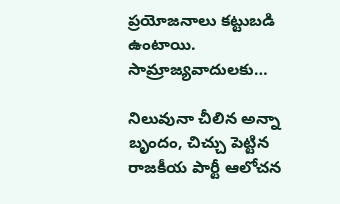ప్రయోజనాలు కట్టుబడి ఉంటాయి. సామ్రాజ్యవాదులకు…

నిలువునా చీలిన అన్నా బృందం, చిచ్చు పెట్టిన రాజకీయ పార్టీ ఆలోచన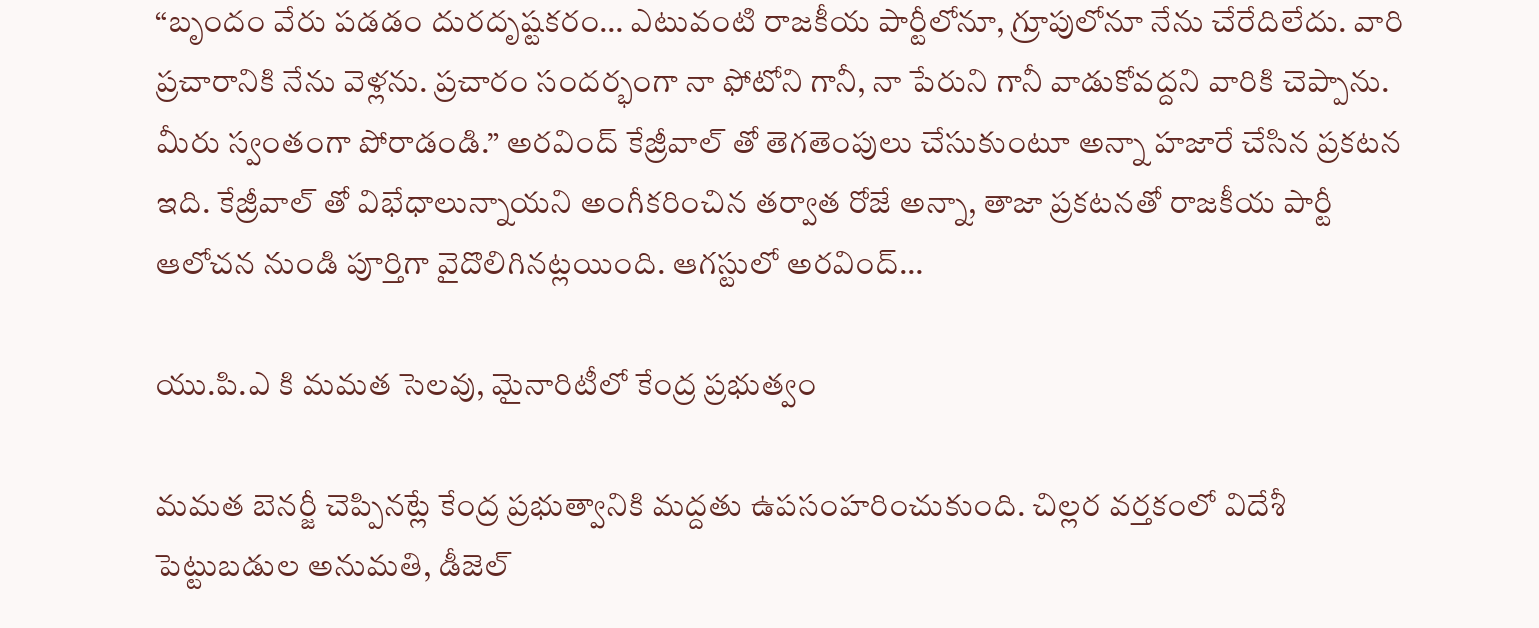“బృందం వేరు పడడం దురదృష్టకరం… ఎటువంటి రాజకీయ పార్టీలోనూ, గ్రూపులోనూ నేను చేరేదిలేదు. వారి ప్రచారానికి నేను వెళ్లను. ప్రచారం సందర్భంగా నా ఫోటోని గానీ, నా పేరుని గానీ వాడుకోవద్దని వారికి చెప్పాను. మీరు స్వంతంగా పోరాడండి.” అరవింద్ కేజ్రీవాల్ తో తెగతెంపులు చేసుకుంటూ అన్నా హజారే చేసిన ప్రకటన ఇది. కేజ్రీవాల్ తో విభేధాలున్నాయని అంగీకరించిన తర్వాత రోజే అన్నా, తాజా ప్రకటనతో రాజకీయ పార్టీ ఆలోచన నుండి పూర్తిగా వైదొలిగినట్లయింది. ఆగస్టులో అరవింద్…

యు.పి.ఎ కి మమత సెలవు, మైనారిటీలో కేంద్ర ప్రభుత్వం

మమత బెనర్జీ చెప్పినట్లే కేంద్ర ప్రభుత్వానికి మద్దతు ఉపసంహరించుకుంది. చిల్లర వర్తకంలో విదేశీ పెట్టుబడుల అనుమతి, డీజెల్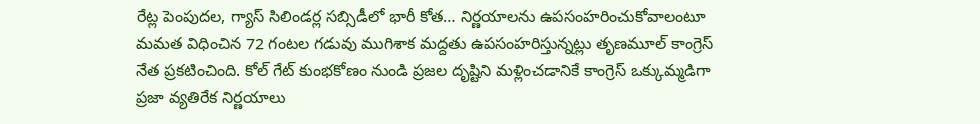రేట్ల పెంపుదల, గ్యాస్ సిలిండర్ల సబ్సిడీలో భారీ కోత… నిర్ణయాలను ఉపసంహరించుకోవాలంటూ మమత విధించిన 72 గంటల గడువు ముగిశాక మద్దతు ఉపసంహరిస్తున్నట్లు తృణమూల్ కాంగ్రెస్ నేత ప్రకటించింది. కోల్ గేట్ కుంభకోణం నుండి ప్రజల దృష్టిని మళ్లించడానికే కాంగ్రెస్ ఒక్కుమ్మడిగా ప్రజా వ్యతిరేక నిర్ణయాలు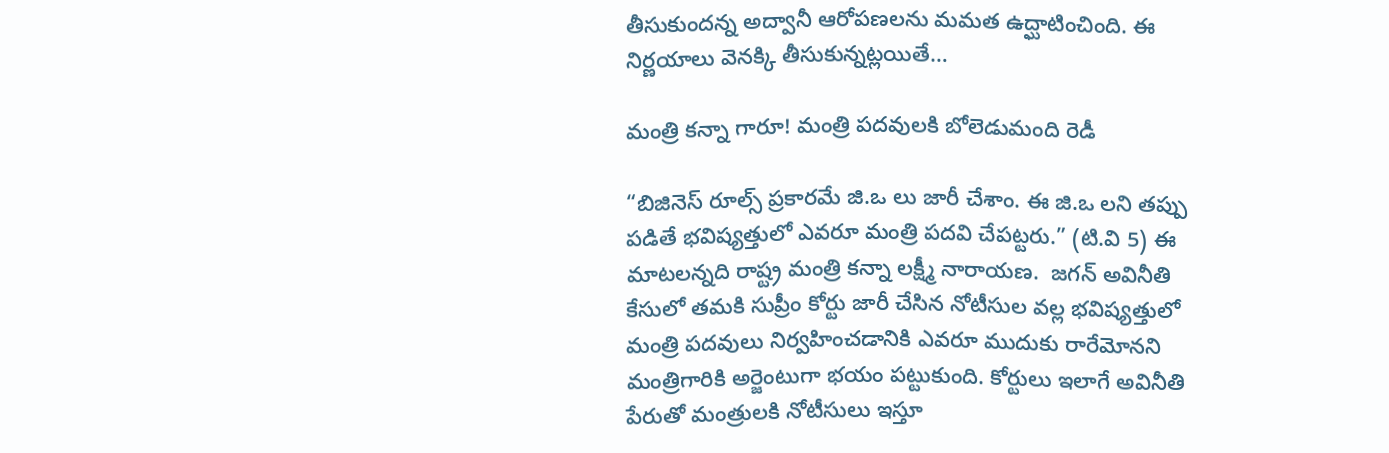తీసుకుందన్న అద్వానీ ఆరోపణలను మమత ఉద్ఘాటించింది. ఈ నిర్ణయాలు వెనక్కి తీసుకున్నట్లయితే…

మంత్రి కన్నా గారూ! మంత్రి పదవులకి బోలెడుమంది రెడీ

“బిజినెస్ రూల్స్ ప్రకారమే జి.ఒ లు జారీ చేశాం. ఈ జి.ఒ లని తప్పు పడితే భవిష్యత్తులో ఎవరూ మంత్రి పదవి చేపట్టరు.” (టి.వి 5) ఈ మాటలన్నది రాష్ట్ర మంత్రి కన్నా లక్ష్మీ నారాయణ.  జగన్ అవినీతి కేసులో తమకి సుప్రీం కోర్టు జారీ చేసిన నోటీసుల వల్ల భవిష్యత్తులో మంత్రి పదవులు నిర్వహించడానికి ఎవరూ ముదుకు రారేమోనని మంత్రిగారికి అర్జెంటుగా భయం పట్టుకుంది. కోర్టులు ఇలాగే అవినీతి పేరుతో మంత్రులకి నోటీసులు ఇస్తూ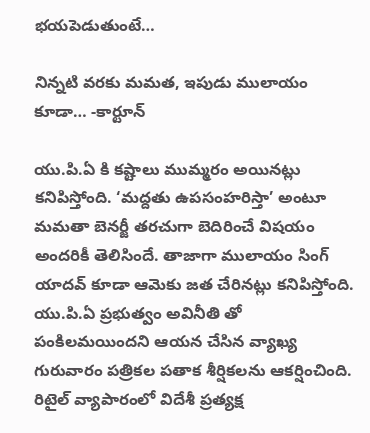భయపెడుతుంటే…

నిన్నటి వరకు మమత, ఇపుడు ములాయం కూడా… -కార్టూన్

యు.పి.ఏ కి కష్టాలు ముమ్మరం అయినట్లు కనిపిస్తోంది. ‘మద్దతు ఉపసంహరిస్తా’ అంటూ మమతా బెనర్జీ తరచుగా బెదిరించే విషయం అందరికీ తెలిసిందే. తాజాగా ములాయం సింగ్ యాదవ్ కూడా ఆమెకు జత చేరినట్లు కనిపిస్తోంది. యు.పి.ఏ ప్రభుత్వం అవినీతి తో పంకిలమయిందని ఆయన చేసిన వ్యాఖ్య గురువారం పత్రికల పతాక శీర్షికలను ఆకర్షించింది. రిటైల్ వ్యాపారంలో విదేశీ ప్రత్యక్ష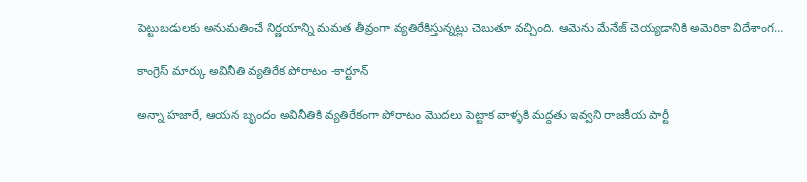పెట్టుబడులకు అనుమతించే నిర్ణయాన్ని మమత తీవ్రంగా వ్యతిరేకిస్తున్నట్లు చెబుతూ వచ్చింది. ఆమెను మేనేజ్ చెయ్యడానికి అమెరికా విదేశాంగ…

కాంగ్రెస్ మార్కు అవినీతి వ్యతిరేక పోరాటం -కార్టూన్

అన్నా హజారే, ఆయన బృందం అవినీతికి వ్యతిరేకంగా పోరాటం మొదలు పెట్టాక వాళ్ళకి మద్దతు ఇవ్వని రాజకీయ పార్టీ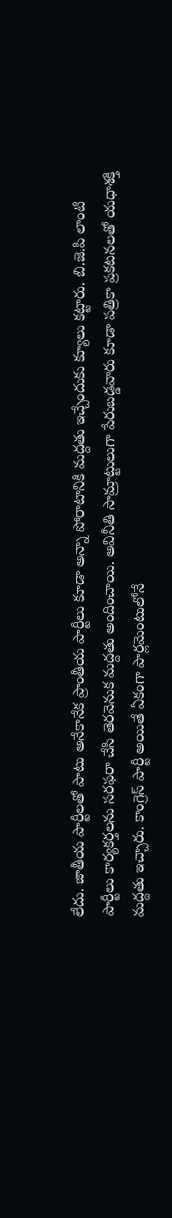లేదు. జాతీయ పార్టీలతో పాటు అనేకానేక ప్రాంతీయ పార్టీలు కూడా అన్నా పోరాటానికి మద్దతు ఇచ్చేందుకు క్యూలు కట్టారు. బి.జె.పి లాంటి పార్టీలు కార్యకర్తలను సరఫరా చేసి తెరవెనుక మద్దతు అందించాయి. అవినీతి సామ్రాట్టులుగా పేరుబడ్డవారు కూడా పత్రికా ప్రకటనలతో యధాశక్తి మద్దతు ఇచ్చారు. కాంగ్రెస్ పార్టీ అయితే ఏకంగా పార్లమెంటులోనే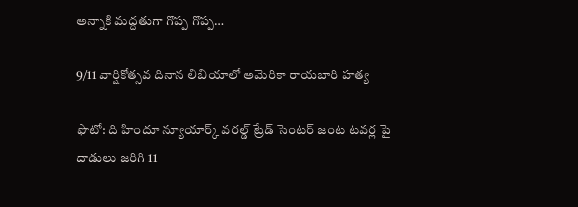అన్నాకి మద్దతుగా గొప్ప గొప్ప…

9/11 వార్షికోత్సవ దినాన లిబియాలో అమెరికా రాయబారి హత్య

ఫొటో: ది హిందూ న్యూయార్క్ వరల్డ్ ట్రేడ్ సెంటర్ జంట టవర్ల పై దాడులు జరిగి 11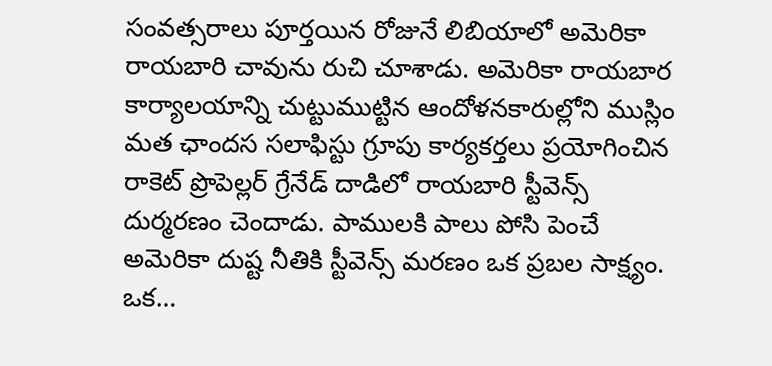సంవత్సరాలు పూర్తయిన రోజునే లిబియాలో అమెరికా రాయబారి చావును రుచి చూశాడు. అమెరికా రాయబార కార్యాలయాన్ని చుట్టుముట్టిన ఆందోళనకారుల్లోని ముస్లిం మత ఛాందస సలాఫిస్టు గ్రూపు కార్యకర్తలు ప్రయోగించిన రాకెట్ ప్రొపెల్లర్ గ్రేనేడ్ దాడిలో రాయబారి స్టీవెన్స్ దుర్మరణం చెందాడు. పాములకి పాలు పోసి పెంచే అమెరికా దుష్ట నీతికి స్టీవెన్స్ మరణం ఒక ప్రబల సాక్ష్యం. ఒక…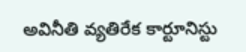అవినీతి వ్యతిరేక కార్టూనిస్టు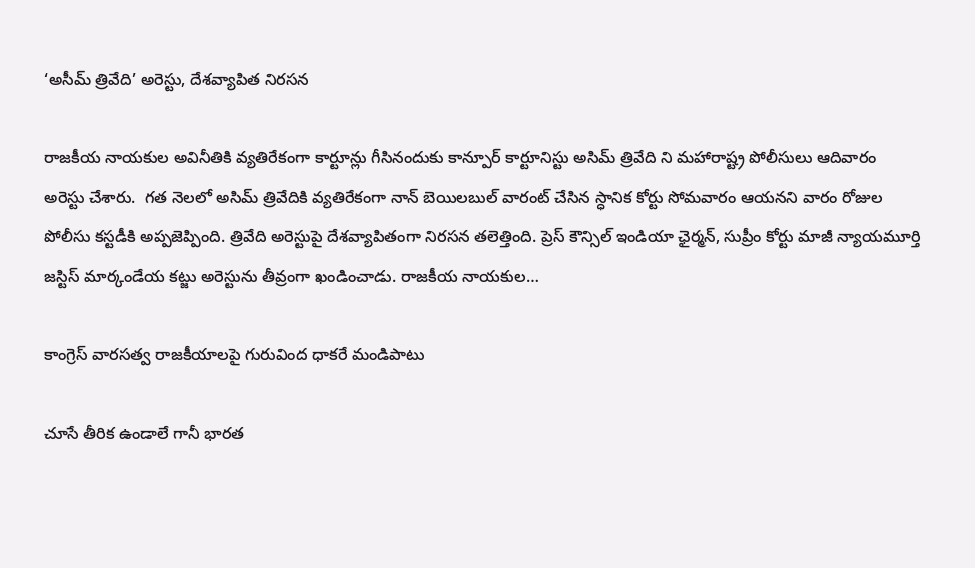‘అసీమ్ త్రివేది’ అరెస్టు, దేశవ్యాపిత నిరసన

రాజకీయ నాయకుల అవినీతికి వ్యతిరేకంగా కార్టూన్లు గీసినందుకు కాన్పూర్ కార్టూనిస్టు అసిమ్ త్రివేది ని మహారాష్ట్ర పోలీసులు ఆదివారం అరెస్టు చేశారు.  గత నెలలో అసిమ్ త్రివేదికి వ్యతిరేకంగా నాన్ బెయిలబుల్ వారంట్ చేసిన స్ధానిక కోర్టు సోమవారం ఆయనని వారం రోజుల పోలీసు కస్టడీకి అప్పజెప్పింది. త్రివేది అరెస్టుపై దేశవ్యాపితంగా నిరసన తలెత్తింది. ప్రెస్ కౌన్సిల్ ఇండియా ఛైర్మన్, సుప్రీం కోర్టు మాజీ న్యాయమూర్తి జస్టిస్ మార్కండేయ కట్జు అరెస్టును తీవ్రంగా ఖండించాడు. రాజకీయ నాయకుల…

కాంగ్రెస్ వారసత్వ రాజకీయాలపై గురువింద ధాకరే మండిపాటు

చూసే తీరిక ఉండాలే గానీ భారత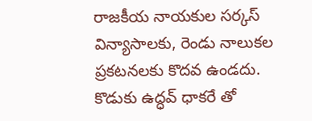రాజకీయ నాయకుల సర్కస్ విన్యాసాలకు, రెండు నాలుకల ప్రకటనలకు కొదవ ఉండదు. కొడుకు ఉద్ధవ్ ధాకరే తో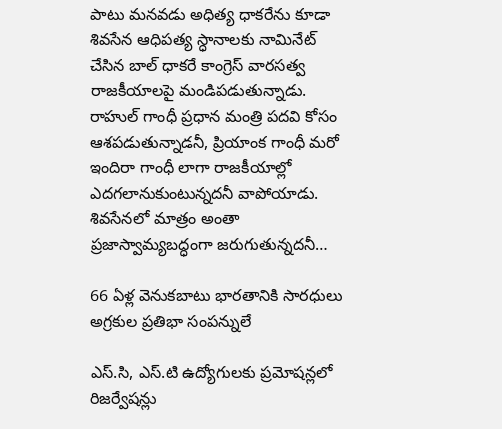పాటు మనవడు అధిత్య ధాకరేను కూడా శివసేన ఆధిపత్య స్ధానాలకు నామినేట్ చేసిన బాల్ ధాకరే కాంగ్రెస్ వారసత్వ రాజకీయాలపై మండిపడుతున్నాడు. రాహుల్ గాంధీ ప్రధాన మంత్రి పదవి కోసం ఆశపడుతున్నాడనీ, ప్రియాంక గాంధీ మరో ఇందిరా గాంధీ లాగా రాజకీయాల్లో ఎదగలానుకుంటున్నదనీ వాపోయాడు. శివసేనలో మాత్రం అంతా ప్రజాస్వామ్యబద్ధంగా జరుగుతున్నదనీ…

66 ఏళ్ల వెనుకబాటు భారతానికి సారధులు అగ్రకుల ప్రతిభా సంపన్నులే

ఎస్.సి, ఎస్.టి ఉద్యోగులకు ప్రమోషన్లలో రిజర్వేషన్లు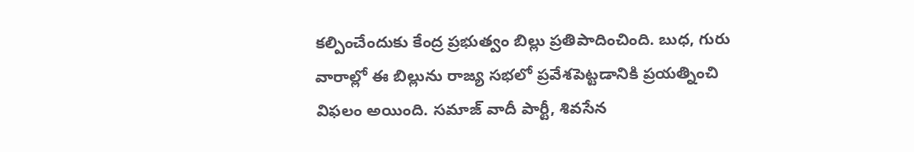కల్పించేందుకు కేంద్ర ప్రభుత్వం బిల్లు ప్రతిపాదించింది. బుధ, గురు వారాల్లో ఈ బిల్లును రాజ్య సభలో ప్రవేశపెట్టడానికి ప్రయత్నించి విఫలం అయింది. సమాజ్ వాదీ పార్టీ, శివసేన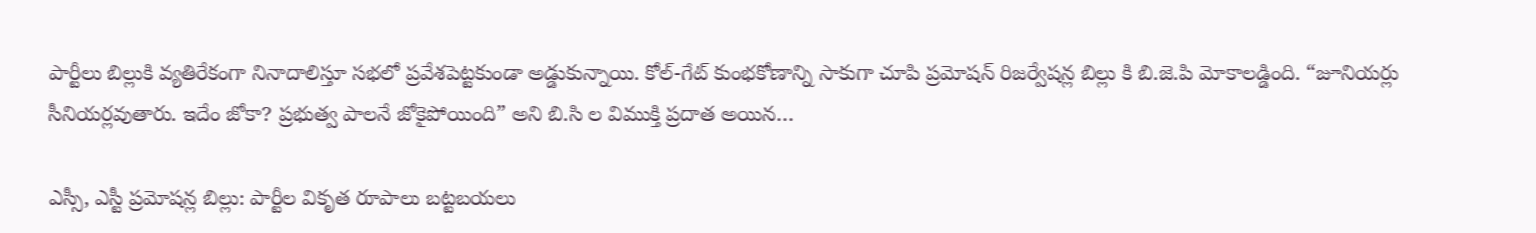పార్టీలు బిల్లుకి వ్యతిరేకంగా నినాదాలిస్తూ సభలో ప్రవేశపెట్టకుండా అడ్డుకున్నాయి. కోల్-గేట్ కుంభకోణాన్ని సాకుగా చూపి ప్రమోషన్ రిజర్వేషన్ల బిల్లు కి బి.జె.పి మోకాలడ్డింది. “జూనియర్లు సీనియర్లవుతారు. ఇదేం జోకా? ప్రభుత్వ పాలనే జోకైపోయింది” అని బి.సి ల విముక్తి ప్రదాత అయిన…

ఎస్సీ, ఎస్టీ ప్రమోషన్ల బిల్లు: పార్టీల వికృత రూపాలు బట్టబయలు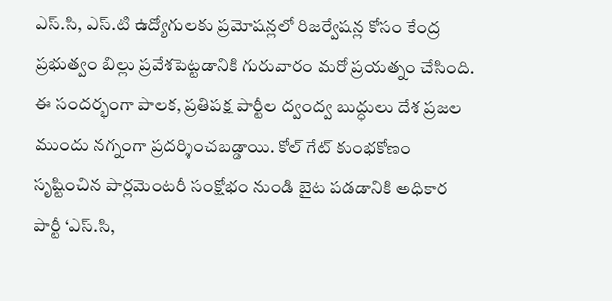ఎస్.సి, ఎస్.టి ఉద్యోగులకు ప్రమోషన్లలో రిజర్వేషన్ల కోసం కేంద్ర ప్రభుత్వం బిల్లు ప్రవేశపెట్టడానికి గురువారం మరో ప్రయత్నం చేసింది. ఈ సందర్భంగా పాలక, ప్రతిపక్ష పార్టీల ద్వంద్వ బుద్ధులు దేశ ప్రజల ముందు నగ్నంగా ప్రదర్శించబడ్డాయి. కోల్ గేట్ కుంభకోణం సృష్టించిన పార్లమెంటరీ సంక్షోభం నుండి బైట పడడానికి అధికార పార్టీ ‘ఎస్.సి,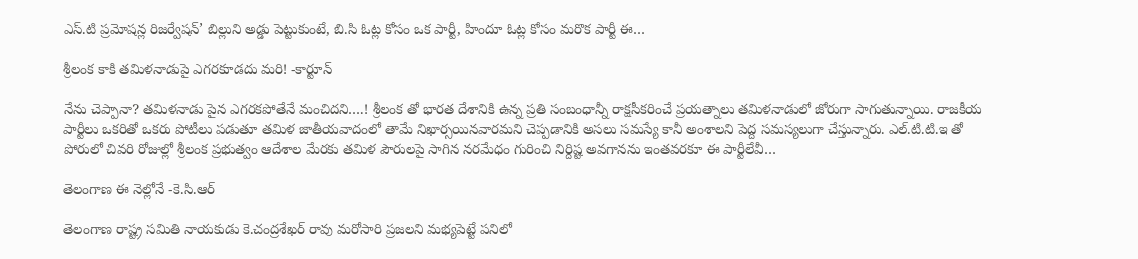ఎస్.టి ప్రమోషన్ల రిజర్వేషన్’ బిల్లుని అడ్డు పెట్టుకుంటే, బి.సి ఓట్ల కోసం ఒక పార్టీ, హిందూ ఓట్ల కోసం మరొక పార్టీ ఈ…

శ్రీలంక కాకి తమిళనాడుపై ఎగరకూడదు మరి! -కార్టూన్

నేను చెప్పానా? తమిళనాడు పైన ఎగరకపోతేనే మంచిదని….! శ్రీలంక తో భారత దేశానికి ఉన్న ప్రతి సంబంధాన్నీ రాక్షసీకరించే ప్రయత్నాలు తమిళనాడులో జోరుగా సాగుతున్నాయి. రాజకీయ పార్టీలు ఒకరితో ఒకరు పోటీలు పడుతూ తమిళ జాతీయవాదంలో తామే నిఖార్సయినవారమని చెప్పడానికి అసలు సమస్యే కానీ అంశాలని పెద్ద సమస్యలుగా చేస్తున్నారు. ఎల్.టి.టి.ఇ తో పోరులో చివరి రోజుల్లో శ్రీలంక ప్రభుత్వం ఆదేశాల మేరకు తమిళ పౌరులపై సాగిన నరమేధం గురించి నిర్దిష్ట అవగానను ఇంతవరకూ ఈ పార్టీలేవీ…

తెలంగాణ ఈ నెల్లోనే -కె.సి.ఆర్

తెలంగాణ రాష్ట్ర సమితి నాయకుడు కె.చంద్రశేఖర్ రావు మరోసారి ప్రజలని మభ్యపెట్టే పనిలో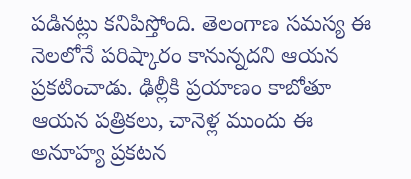పడినట్లు కనిపిస్తోంది. తెలంగాణ సమస్య ఈ నెలలోనే పరిష్కారం కానున్నదని ఆయన ప్రకటించాడు. ఢిల్లీకి ప్రయాణం కాబోతూ ఆయన పత్రికలు, చానెళ్ల ముందు ఈ అనూహ్య ప్రకటన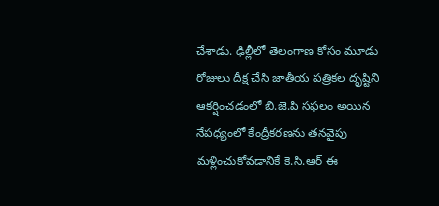చేశాడు. ఢిల్లీలో తెలంగాణ కోసం మూడు రోజులు దీక్ష చేసి జాతీయ పత్రికల దృష్టిని ఆకర్షించడంలో బి.జె.పి సఫలం అయిన నేపధ్యంలో కేంద్రీకరణను తనవైపు మళ్లించుకోవడానికే కె.సి.ఆర్ ఈ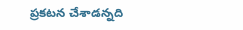ప్రకటన చేశాడన్నది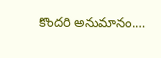కొందరి అనుమానం.…